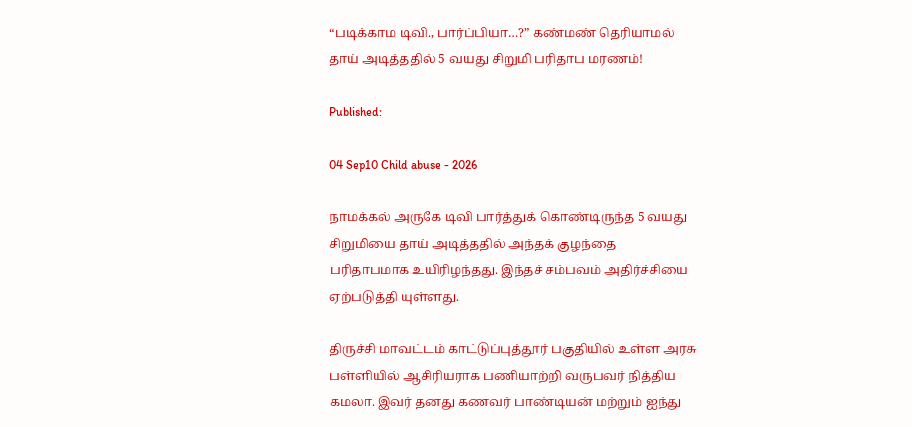“படிக்காம டிவி., பார்ப்பியா…?” கண்மண் தெரியாமல் தாய் அடித்ததில் 5 வயது சிறுமி பரிதாப மரணம்!

Published:

04 Sep10 Child abuse - 2026

நாமக்கல் அருகே டிவி பார்த்துக் கொண்டிருந்த 5 வயது சிறுமியை தாய் அடித்ததில் அந்தக் குழந்தை பரிதாபமாக உயிரிழந்தது. இந்தச் சம்பவம் அதிர்ச்சியை ஏற்படுத்தி யுள்ளது.

திருச்சி மாவட்டம் காட்டுப்புத்தூர் பகுதியில் உள்ள அரசு பள்ளியில் ஆசிரியராக பணியாற்றி வருபவர் நித்திய கமலா. இவர் தனது கணவர் பாண்டியன் மற்றும் ஐந்து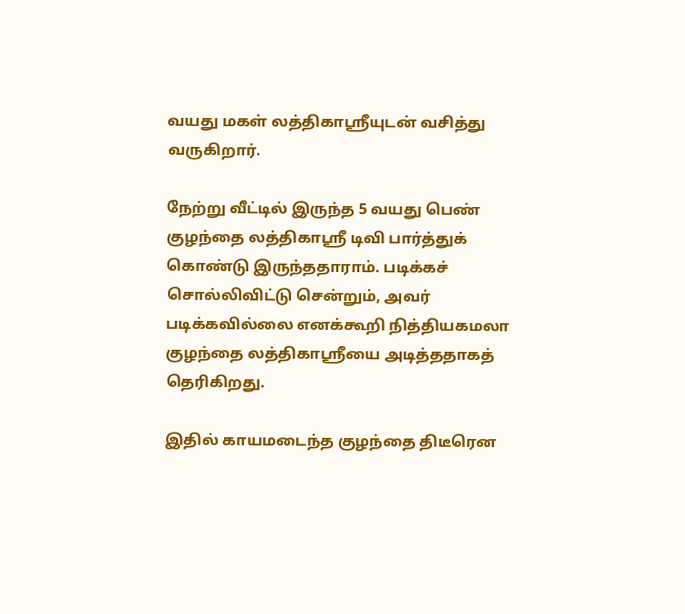வயது மகள் லத்திகாஸ்ரீயுடன் வசித்து வருகிறார்.

நேற்று வீட்டில் இருந்த 5 வயது பெண் குழந்தை லத்திகாஸ்ரீ டிவி பார்த்துக் கொண்டு இருந்ததாராம். படிக்கச் சொல்லிவிட்டு சென்றும், அவர் படிக்கவில்லை எனக்கூறி நித்தியகமலா குழந்தை லத்திகாஸ்ரீயை அடித்ததாகத் தெரிகிறது.

இதில் காயமடைந்த குழந்தை திடீரென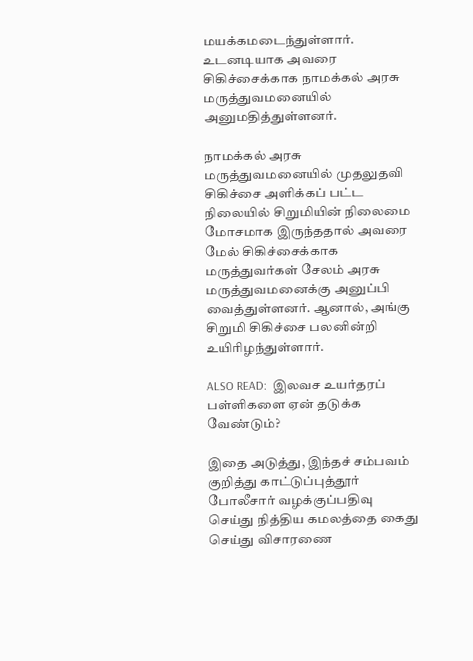மயக்கமடைந்துள்ளார். உடனடியாக அவரை சிகிச்சைக்காக நாமக்கல் அரசு மருத்துவமனையில் அனுமதித்துள்ளனர்.

நாமக்கல் அரசு மருத்துவமனையில் முதலுதவி சிகிச்சை அளிக்கப் பட்ட நிலையில் சிறுமியின் நிலைமை மோசமாக இருந்ததால் அவரை மேல் சிகிச்சைக்காக மருத்துவர்கள் சேலம் அரசு மருத்துவமனைக்கு அனுப்பி வைத்துள்ளனர். ஆனால், அங்கு சிறுமி சிகிச்சை பலனின்றி உயிரிழந்துள்ளார்.

ALSO READ:  இலவச உயர்தரப் பள்ளிகளை ஏன் தடுக்க வேண்டும்?

இதை அடுத்து, இந்தச் சம்பவம் குறித்து காட்டுப்புத்தூர் போலீசார் வழக்குப்பதிவு செய்து நித்திய கமலத்தை கைது செய்து விசாரணை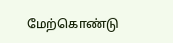மேற்கொண்டு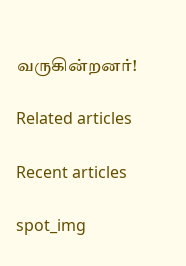வருகின்றனர்!

Related articles

Recent articles

spot_img